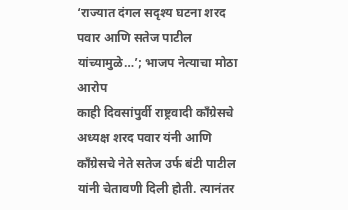‘राज्यात दंगल सदृश्य घटना शरद पवार आणि सतेज पाटील यांच्यामुळे…’; भाजप नेत्याचा मोठा आरोप
काही दिवसांपुर्वी राष्ट्रवादी काँग्रेसचे अध्यक्ष शरद पवार यंनी आणि काँग्रेसचे नेते सतेज उर्फ बंटी पाटील यांनी चेतावणी दिली होती. त्यानंतर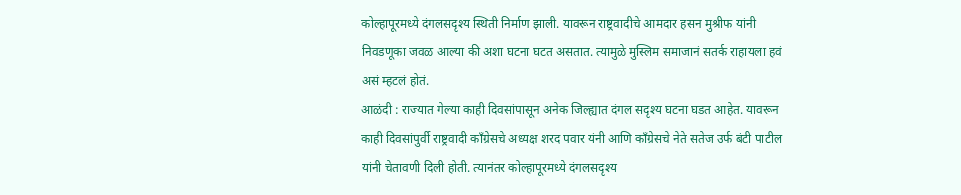कोल्हापूरमध्ये दंगलसदृश्य स्थिती निर्माण झाली. यावरून राष्ट्रवादीचे आमदार हसन मुश्रीफ यांनी निवडणूका जवळ आल्या की अशा घटना घटत असतात. त्यामुळे मुस्लिम समाजानं सतर्क राहायला हवं असं म्हटलं होतं.
आळंदी : राज्यात गेल्या काही दिवसांपासून अनेक जिल्ह्यात दंगल सदृश्य घटना घडत आहेत. यावरून काही दिवसांपुर्वी राष्ट्रवादी काँग्रेसचे अध्यक्ष शरद पवार यंनी आणि काँग्रेसचे नेते सतेज उर्फ बंटी पाटील यांनी चेतावणी दिली होती. त्यानंतर कोल्हापूरमध्ये दंगलसदृश्य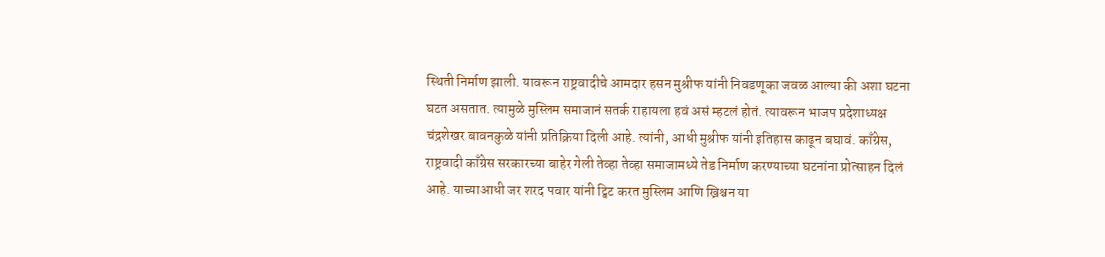स्थिती निर्माण झाली. यावरून राष्ट्रवादीचे आमदार हसन मुश्रीफ यांनी निवडणूका जवळ आल्या की अशा घटना घटत असतात. त्यामुळे मुस्लिम समाजानं सतर्क राहायला हवं असं म्हटलं होतं. त्यावरून भाजप प्रदेशाध्यक्ष चंद्रशेखर बावनकुळे यांनी प्रतिक्रिया दिली आहे. त्यांनी, आधी मुश्रीफ यांनी इतिहास काढून बघावं. काँग्रेस, राष्ट्रवादी काँग्रेस सरकारच्या बाहेर गेली तेव्हा तेव्हा समाजामध्ये तेड निर्माण करण्याच्या घटनांना प्रोत्साहन दिलं आहे. याच्याआधी जर शरद पवार यांनी ट्विट करत मुस्लिम आणि ख्रिश्चन या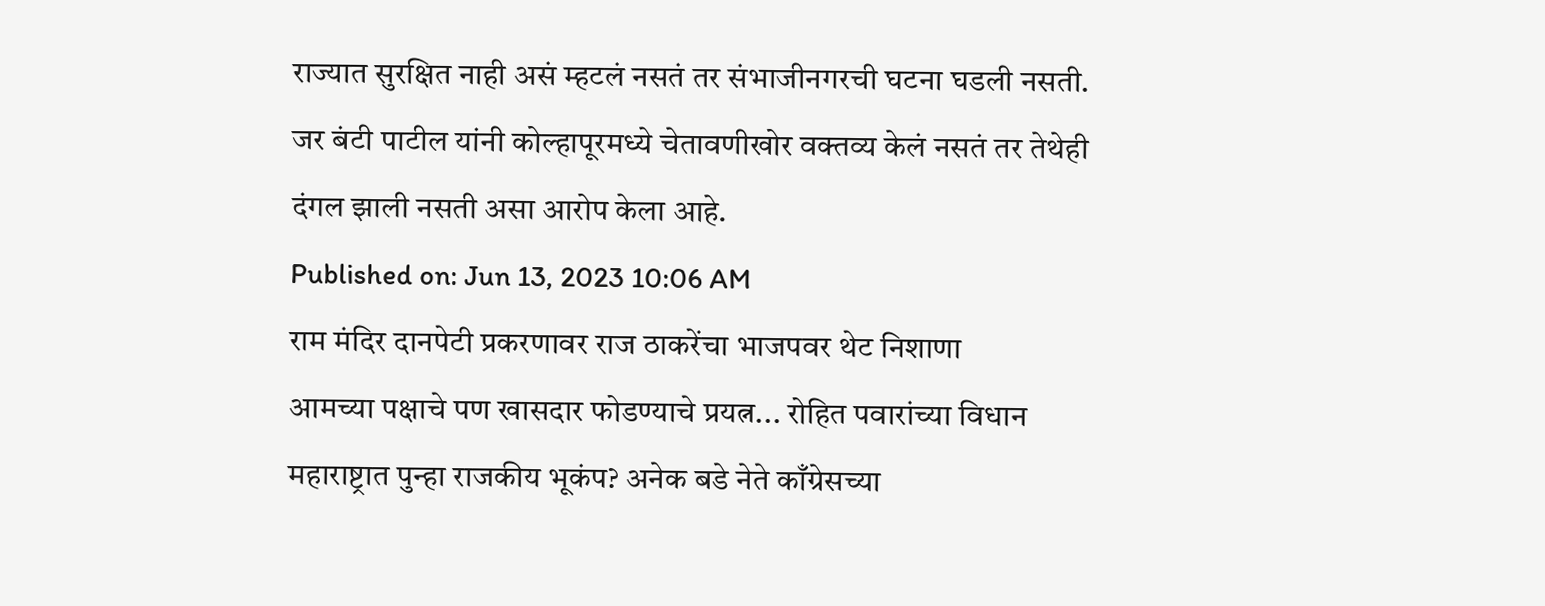राज्यात सुरक्षित नाही असं म्हटलं नसतं तर संभाजीनगरची घटना घडली नसती. जर बंटी पाटील यांनी कोल्हापूरमध्ये चेतावणीखोर वक्तव्य केलं नसतं तर तेथेही दंगल झाली नसती असा आरोप केला आहे.
Published on: Jun 13, 2023 10:06 AM
राम मंदिर दानपेटी प्रकरणावर राज ठाकरेंचा भाजपवर थेट निशाणा
आमच्या पक्षाचे पण खासदार फोडण्याचे प्रयत्न... रोहित पवारांच्या विधान
महाराष्ट्रात पुन्हा राजकीय भूकंप? अनेक बडे नेते काँग्रेसच्या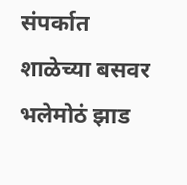संपर्कात
शाळेच्या बसवर भलेमोठं झाड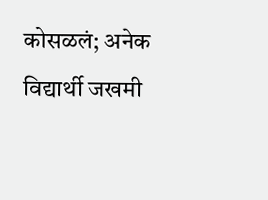कोसळलं; अनेक विद्यार्थी जखमी